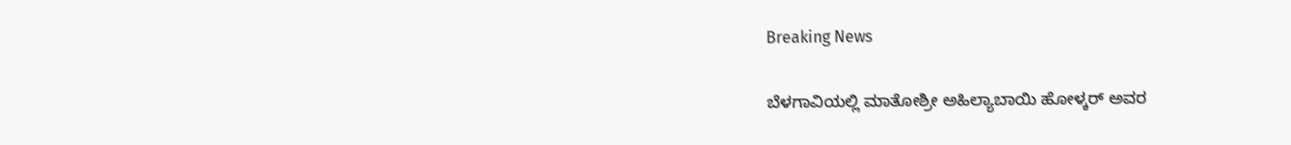Breaking News

ಬೆಳಗಾವಿಯಲ್ಲಿ ಮಾತೋಶ್ರೀ ಅಹಿಲ್ಯಾಬಾಯಿ ಹೋಳ್ಕರ್ ಅವರ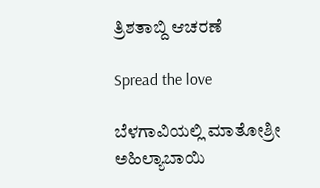ತ್ರಿಶತಾಬ್ದಿ ಆಚರಣೆ

Spread the love

ಬೆಳಗಾವಿಯಲ್ಲಿ ಮಾತೋಶ್ರೀ ಅಹಿಲ್ಯಾಬಾಯಿ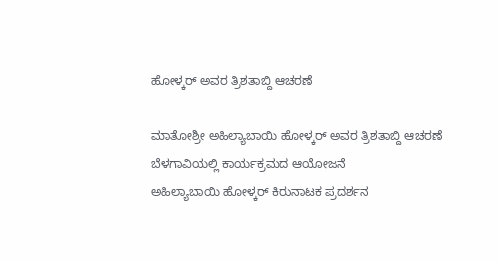ಹೋಳ್ಕರ್ ಅವರ ತ್ರಿಶತಾಬ್ದಿ ಆಚರಣೆ

ಮಾತೋಶ್ರೀ ಅಹಿಲ್ಯಾಬಾಯಿ ಹೋಳ್ಕರ್ ಅವರ ತ್ರಿಶತಾಬ್ದಿ ಆಚರಣೆ
ಬೆಳಗಾವಿಯಲ್ಲಿ ಕಾರ್ಯಕ್ರಮದ ಆಯೋಜನೆ
ಅಹಿಲ್ಯಾಬಾಯಿ ಹೋಳ್ಕರ್ ಕಿರುನಾಟಕ ಪ್ರದರ್ಶನ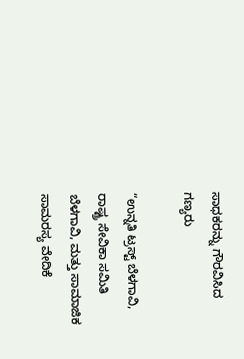ಸಾಧಕರನ್ನು ಗೌರವಿಸಿದ ಗಣ್ಯರು

“ಉನ್ನತಿ ಟ್ರಸ್ಟ್ ಬೆಳಗಾವಿ, ರಾಷ್ಟ್ರ ಸೇವಿಕಾ ಸಮಿತಿ ಬೆಳಗಾವಿ, ಮತ್ತು ಸಾಮಾಜಿಕ ಸಾಮರಸ್ಯ ವೇದಿಕೆ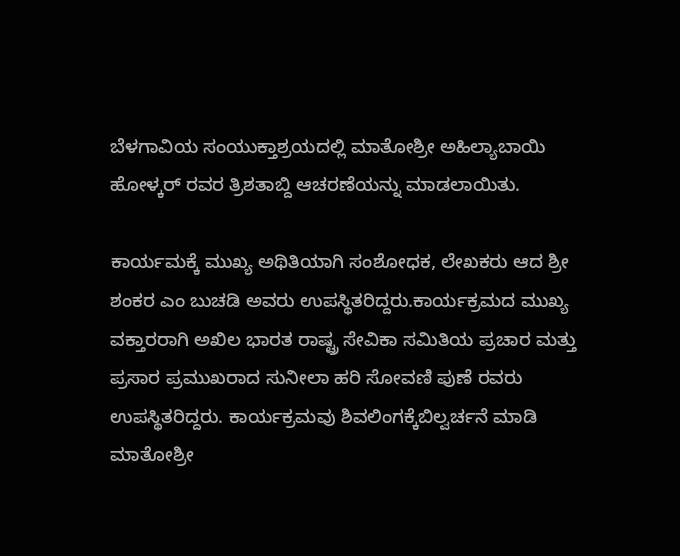ಬೆಳಗಾವಿಯ ಸಂಯುಕ್ತಾಶ್ರಯದಲ್ಲಿ ಮಾತೋಶ್ರೀ ಅಹಿಲ್ಯಾಬಾಯಿ ಹೋಳ್ಕರ್ ರವರ ತ್ರಿಶತಾಬ್ದಿ ಆಚರಣೆಯನ್ನು ಮಾಡಲಾಯಿತು.

ಕಾರ್ಯಮಕ್ಕೆ ಮುಖ್ಯ ಅಥಿತಿಯಾಗಿ ಸಂಶೋಧಕ, ಲೇಖಕರು ಆದ ಶ್ರೀ ಶಂಕರ ಎಂ ಬುಚಡಿ ಅವರು ಉಪಸ್ಥಿತರಿದ್ದರು.ಕಾರ್ಯಕ್ರಮದ ಮುಖ್ಯ ವಕ್ತಾರರಾಗಿ ಅಖಿಲ ಭಾರತ ರಾಷ್ಟ್ರ ಸೇವಿಕಾ ಸಮಿತಿಯ ಪ್ರಚಾರ ಮತ್ತು ಪ್ರಸಾರ ಪ್ರಮುಖರಾದ ಸುನೀಲಾ ಹರಿ ಸೋವಣಿ ಪುಣೆ ರವರು ಉಪಸ್ಥಿತರಿದ್ದರು. ಕಾರ್ಯಕ್ರಮವು ಶಿವಲಿಂಗಕ್ಕೆಬಿಲ್ವರ್ಚನೆ ಮಾಡಿ ಮಾತೋಶ್ರೀ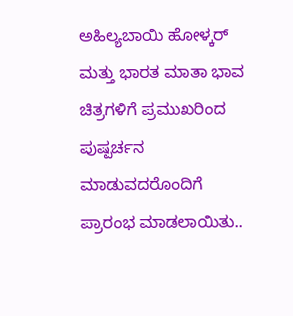ಅಹಿಲ್ಯಬಾಯಿ ಹೋಳ್ಕರ್ ಮತ್ತು ಭಾರತ ಮಾತಾ ಭಾವ ಚಿತ್ರಗಳಿಗೆ ಪ್ರಮುಖರಿಂದ ಪುಷ್ಪರ್ಚನ ಮಾಡುವದರೊಂದಿಗೆ ಪ್ರಾರಂಭ ಮಾಡಲಾಯಿತು..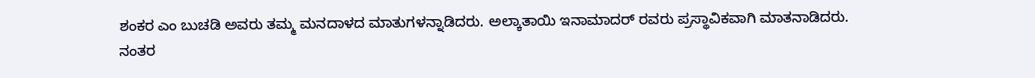ಶಂಕರ ಎಂ ಬುಚಡಿ ಅವರು ತಮ್ಮ ಮನದಾಳದ ಮಾತುಗಳನ್ನಾಡಿದರು. ಅಲ್ಕಾತಾಯಿ ಇನಾಮಾದರ್ ರವರು ಪ್ರಸ್ಥಾವಿಕವಾಗಿ ಮಾತನಾಡಿದರು. ನಂತರ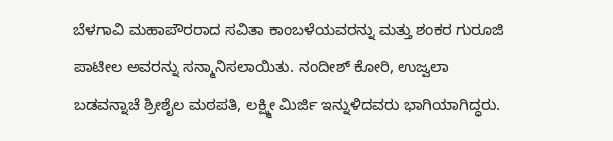ಬೆಳಗಾವಿ ಮಹಾಪೌರರಾದ ಸವಿತಾ ಕಾಂಬಳೆಯವರನ್ನು ಮತ್ತು ಶಂಕರ ಗುರೂಜಿ ಪಾಟೀಲ ಅವರನ್ನು ಸನ್ಮಾನಿಸಲಾಯಿತು. ನಂದೀಶ್ ಕೋರಿ, ಉಜ್ವಲಾ ಬಡವನ್ನಾಚೆ ಶ್ರೀಶೈಲ ಮಠಪತಿ, ಲಕ್ಷ್ಮೀ ಮಿರ್ಜಿ ಇನ್ನುಳಿದವರು ಭಾಗಿಯಾಗಿದ್ಧರು.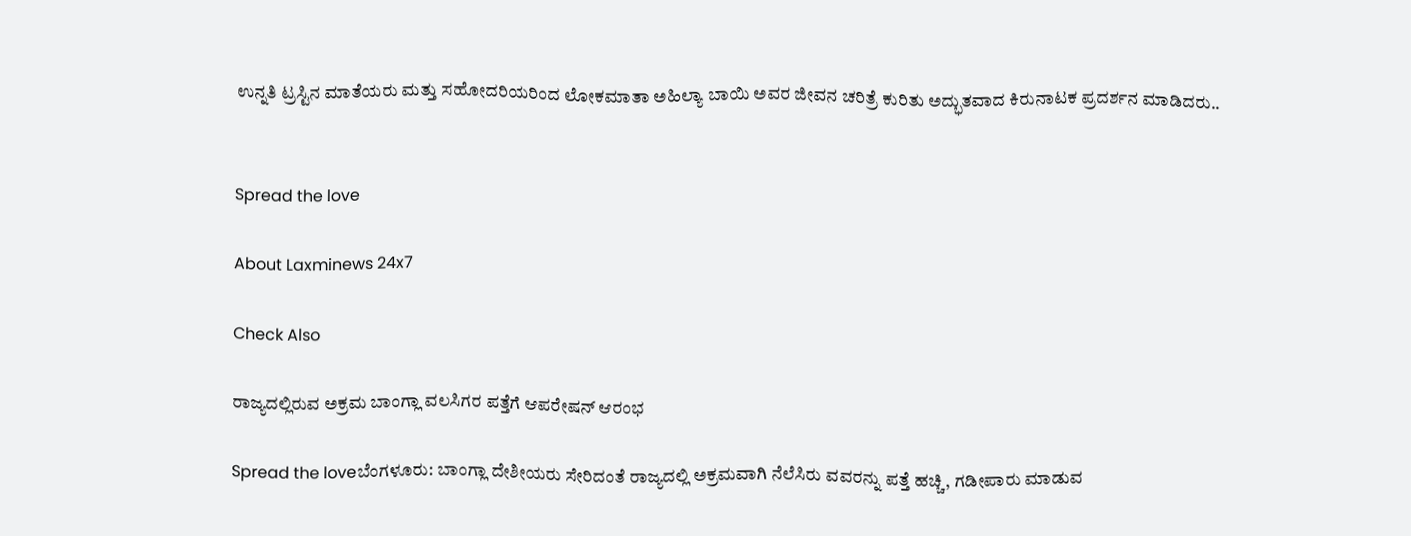ಉನ್ನತಿ ಟ್ರಸ್ಟಿನ ಮಾತೆಯರು ಮತ್ತು ಸಹೋದರಿಯರಿಂದ ಲೋಕಮಾತಾ ಅಹಿಲ್ಯಾ ಬಾಯಿ ಅವರ ಜೀವನ ಚರಿತ್ರೆ ಕುರಿತು ಅದ್ಭುತವಾದ ಕಿರುನಾಟಕ ಪ್ರದರ್ಶನ ಮಾಡಿದರು..


Spread the love

About Laxminews 24x7

Check Also

ರಾಜ್ಯದಲ್ಲಿರುವ ಅಕ್ರಮ ಬಾಂಗ್ಲಾ ವಲಸಿಗರ ಪತ್ತೆಗೆ ಆಪರೇಷನ್ ಆರಂಭ

Spread the loveಬೆಂಗಳೂರು: ಬಾಂಗ್ಲಾ ದೇಶೀಯರು ಸೇರಿದಂತೆ ರಾಜ್ಯದಲ್ಲಿ ಅಕ್ರಮವಾಗಿ ನೆಲೆಸಿರು ವವರನ್ನು ಪತ್ತೆ ಹಚ್ಚಿ, ಗಡೀಪಾರು ಮಾಡುವ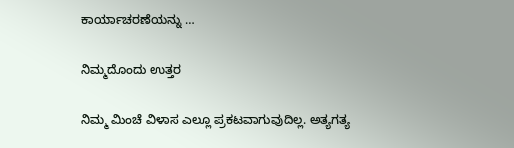ಕಾರ್ಯಾಚರಣೆಯನ್ನು …

ನಿಮ್ಮದೊಂದು ಉತ್ತರ

ನಿಮ್ಮ ಮಿಂಚೆ ವಿಳಾಸ ಎಲ್ಲೂ ಪ್ರಕಟವಾಗುವುದಿಲ್ಲ. ಅತ್ಯಗತ್ಯ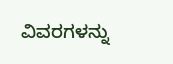ವಿವರಗಳನ್ನು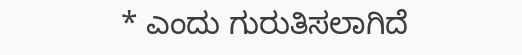* ಎಂದು ಗುರುತಿಸಲಾಗಿದೆ